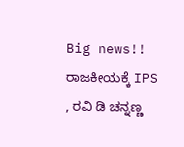Big news!! ರಾಜಕೀಯಕ್ಕೆ IPS , ರವಿ ಡಿ ಚನ್ನಣ್ಣ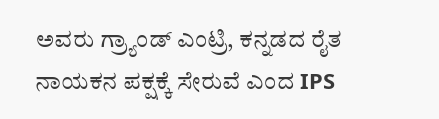ಅವರು ಗ್ರ್ಯಾಂಡ್ ಎಂಟ್ರಿ, ಕನ್ನಡದ ರೈತ ನಾಯಕನ ಪಕ್ಷಕ್ಕೆ ಸೇರುವೆ ಎಂದ IPS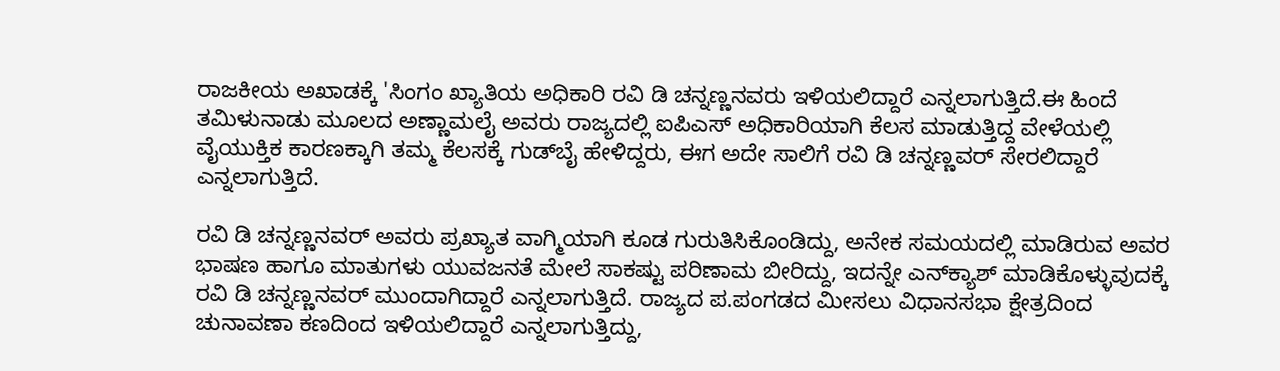ರಾಜಕೀಯ ಅಖಾಡಕ್ಕೆ 'ಸಿಂಗಂ ಖ್ಯಾತಿಯ ಅಧಿಕಾರಿ ರವಿ ಡಿ ಚನ್ನಣ್ಣನವರು ಇಳಿಯಲಿದ್ದಾರೆ ಎನ್ನಲಾಗುತ್ತಿದೆ.ಈ ಹಿಂದೆ ತಮಿಳುನಾಡು ಮೂಲದ ಅಣ್ಣಾಮಲೈ ಅವರು ರಾಜ್ಯದಲ್ಲಿ ಐಪಿಎಸ್‌ ಅಧಿಕಾರಿಯಾಗಿ ಕೆಲಸ ಮಾಡುತ್ತಿದ್ದ ವೇಳೆಯಲ್ಲಿ ವೈಯುಕ್ತಿಕ ಕಾರಣಕ್ಕಾಗಿ ತಮ್ಮ ಕೆಲಸಕ್ಕೆ ಗುಡ್‌ಬೈ ಹೇಳಿದ್ದರು, ಈಗ ಅದೇ ಸಾಲಿಗೆ ರವಿ ಡಿ ಚನ್ನಣ್ಣವರ್‌ ಸೇರಲಿದ್ದಾರೆ ಎನ್ನಲಾಗುತ್ತಿದೆ.

ರವಿ ಡಿ ಚನ್ನಣ್ಣನವರ್‌ ಅವರು ಪ್ರಖ್ಯಾತ ವಾಗ್ಮಿಯಾಗಿ ಕೂಡ ಗುರುತಿಸಿಕೊಂಡಿದ್ದು, ಅನೇಕ ಸಮಯದಲ್ಲಿ ಮಾಡಿರುವ ಅವರ ಭಾಷಣ ಹಾಗೂ ಮಾತುಗಳು ಯುವಜನತೆ ಮೇಲೆ ಸಾಕಷ್ಟು ಪರಿಣಾಮ ಬೀರಿದ್ದು, ಇದನ್ನೇ ಎನ್‌ಕ್ಯಾಶ್‌ ಮಾಡಿಕೊಳ್ಳುವುದಕ್ಕೆ ರವಿ ಡಿ ಚನ್ನಣ್ಣನವರ್‌ ಮುಂದಾಗಿದ್ದಾರೆ ಎನ್ನಲಾಗುತ್ತಿದೆ. ರಾಜ್ಯದ ಪ.ಪಂಗಡದ ಮೀಸಲು ವಿಧಾನಸಭಾ ಕ್ಷೇತ್ರದಿಂದ ಚುನಾವಣಾ ಕಣದಿಂದ ಇಳಿಯಲಿದ್ದಾರೆ ಎನ್ನಲಾಗುತ್ತಿದ್ದು,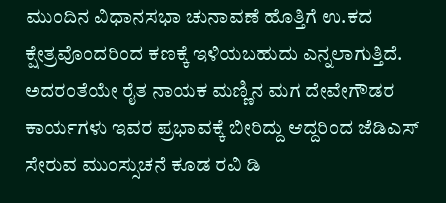ಮುಂದಿನ ವಿಧಾನಸಭಾ ಚುನಾವಣೆ ಹೊತ್ತಿಗೆ ಉ.ಕದ ಕ್ಷೇತ್ರವೊಂದರಿಂದ ಕಣಕ್ಕೆ ಇಳಿಯಬಹುದು ಎನ್ನಲಾಗುತ್ತಿದೆ. ಅದರಂತೆಯೇ ರೈತ ನಾಯಕ ಮಣ್ಣಿನ ಮಗ ದೇವೇಗೌಡರ  ಕಾರ್ಯಗಳು ಇವರ ಪ್ರಭಾವಕ್ಕೆ ಬೀರಿದ್ದು ಆದ್ದರಿಂದ ಜೆಡಿಎಸ್ ಸೇರುವ ಮುಂಸ್ಸುಚನೆ ಕೂಡ ರವಿ ಡಿ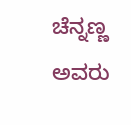ಚೆನ್ನಣ್ಣ ಅವರು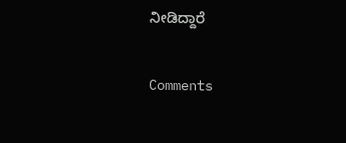ನೀಡಿದ್ದಾರೆ

Comments